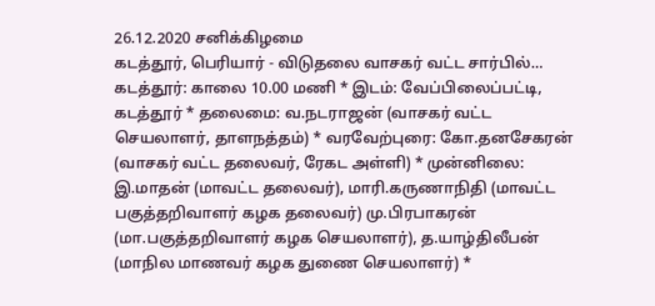26.12.2020 சனிக்கிழமை
கடத்தூர், பெரியார் - விடுதலை வாசகர் வட்ட சார்பில்...
கடத்தூர்: காலை 10.00 மணி * இடம்: வேப்பிலைப்பட்டி, கடத்தூர் * தலைமை: வ.நடராஜன் (வாசகர் வட்ட செயலாளர், தாளநத்தம்) * வரவேற்புரை: கோ.தனசேகரன் (வாசகர் வட்ட தலைவர், ரேகட அள்ளி) * முன்னிலை: இ.மாதன் (மாவட்ட தலைவர்), மாரி.கருணாநிதி (மாவட்ட பகுத்தறிவாளர் கழக தலைவர்) மு.பிரபாகரன் (மா.பகுத்தறிவாளர் கழக செயலாளர்), த.யாழ்திலீபன் (மாநில மாணவர் கழக துணை செயலாளர்) *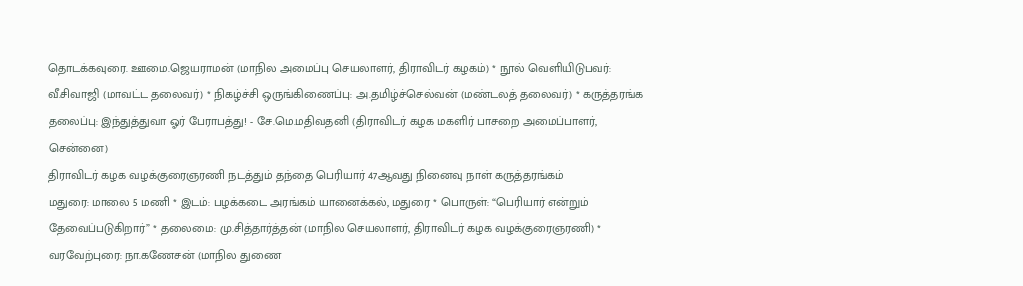தொடக்கவுரை. ஊமை.ஜெயராமன் (மாநில அமைப்பு செயலாளர், திராவிடர் கழகம்) * நூல் வெளியிடுபவர்: வீ.சிவாஜி (மாவட்ட தலைவர்) * நிகழ்ச்சி ஒருங்கிணைப்பு: அ.தமிழ்ச்செல்வன் (மண்டலத் தலைவர்) * கருத்தரங்க தலைப்பு: இந்துத்துவா ஓர் பேராபத்து! - சே.மெ.மதிவதனி (திராவிடர் கழக மகளிர் பாசறை அமைப்பாளர், சென்னை)
திராவிடர் கழக வழக்குரைஞரணி நடத்தும் தந்தை பெரியார் 47ஆவது நினைவு நாள் கருத்தரங்கம்
மதுரை: மாலை 5 மணி * இடம்: பழக்கடை அரங்கம் யானைக்கல், மதுரை * பொருள்: “பெரியார் என்றும் தேவைப்படுகிறார்” * தலைமை: மு.சித்தார்த்தன் (மாநில செயலாளர், திராவிடர் கழக வழக்குரைஞரணி) * வரவேற்புரை: நா.கணேசன் (மாநில துணை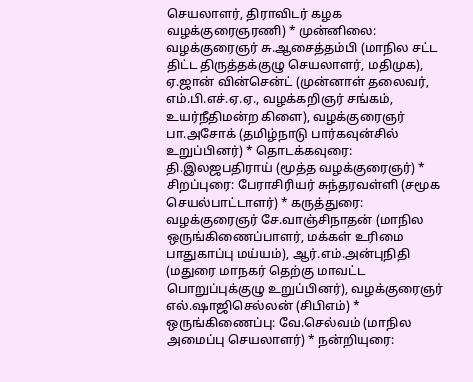செயலாளர், திராவிடர் கழக வழக்குரைஞரணி) * முன்னிலை: வழக்குரைஞர் சு.ஆசைத்தம்பி (மாநில சட்ட திட்ட திருத்தக்குழு செயலாளர், மதிமுக), ஏ.ஜான் வின்சென்ட் (முன்னாள் தலைவர், எம்.பி.எச்.ஏ.ஏ., வழக்கறிஞர் சங்கம், உயர்நீதிமன்ற கிளை), வழக்குரைஞர் பா.அசோக் (தமிழ்நாடு பார்கவுன்சில் உறுப்பினர்) * தொடக்கவுரை: தி.இலஜபதிராய் (மூத்த வழக்குரைஞர்) * சிறப்புரை: பேராசிரியர் சுந்தரவள்ளி (சமூக செயல்பாட்டாளர்) * கருத்துரை: வழக்குரைஞர் சே.வாஞ்சிநாதன் (மாநில ஒருங்கிணைப்பாளர், மக்கள் உரிமை பாதுகாப்பு மய்யம்), ஆர்.எம்.அன்புநிதி (மதுரை மாநகர் தெற்கு மாவட்ட பொறுப்புக்குழு உறுப்பினர்), வழக்குரைஞர் எல்.ஷாஜிசெல்லன் (சிபிஎம்) * ஒருங்கிணைப்பு: வே.செல்வம் (மாநில அமைப்பு செயலாளர்) * நன்றியுரை: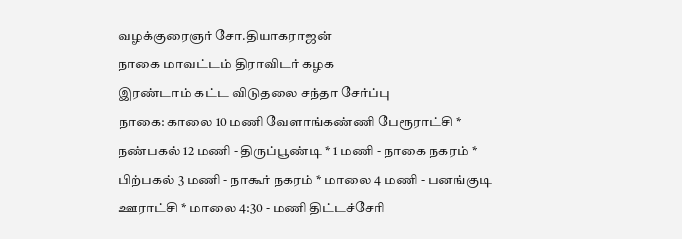வழக்குரைஞர் சோ.தியாகராஜன்
நாகை மாவட்டம் திராவிடர் கழக
இரண்டாம் கட்ட விடுதலை சந்தா சேர்ப்பு
நாகை: காலை 10 மணி வேளாங்கண்ணி பேரூராட்சி * நண்பகல் 12 மணி - திருப்பூண்டி * 1 மணி - நாகை நகரம் * பிற்பகல் 3 மணி - நாகூர் நகரம் * மாலை 4 மணி - பனங்குடி ஊராட்சி * மாலை 4:30 - மணி திட்டச்சேரி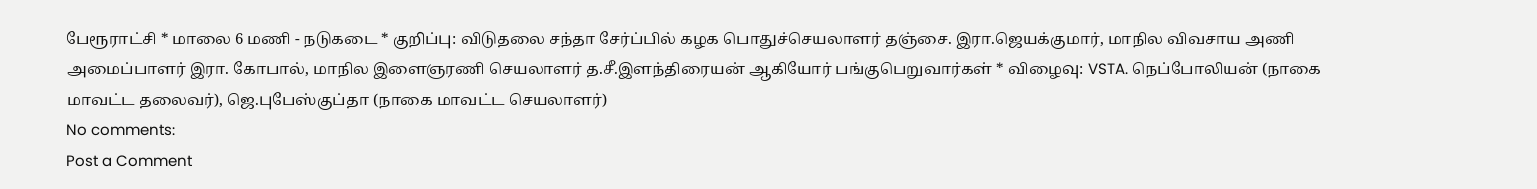பேரூராட்சி * மாலை 6 மணி - நடுகடை * குறிப்பு: விடுதலை சந்தா சேர்ப்பில் கழக பொதுச்செயலாளர் தஞ்சை. இரா.ஜெயக்குமார், மாநில விவசாய அணி அமைப்பாளர் இரா. கோபால், மாநில இளைஞரணி செயலாளர் த.சீ.இளந்திரையன் ஆகியோர் பங்குபெறுவார்கள் * விழைவு: VSTA. நெப்போலியன் (நாகை மாவட்ட தலைவர்), ஜெ.புபேஸ்குப்தா (நாகை மாவட்ட செயலாளர்)
No comments:
Post a Comment